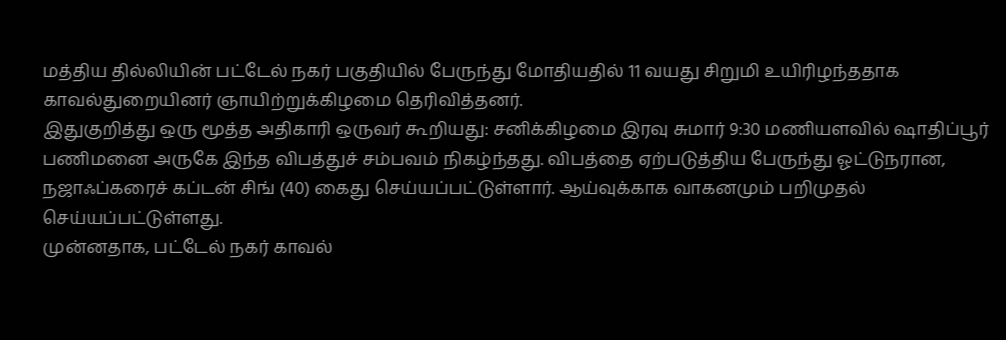மத்திய தில்லியின் பட்டேல் நகர் பகுதியில் பேருந்து மோதியதில் 11 வயது சிறுமி உயிரிழந்ததாக காவல்துறையினர் ஞாயிற்றுக்கிழமை தெரிவித்தனர்.
இதுகுறித்து ஒரு மூத்த அதிகாரி ஒருவர் கூறியது: சனிக்கிழமை இரவு சுமார் 9:30 மணியளவில் ஷாதிப்பூர் பணிமனை அருகே இந்த விபத்துச் சம்பவம் நிகழ்ந்தது. விபத்தை ஏற்படுத்திய பேருந்து ஓட்டுநரான, நஜாஃப்கரைச் கப்டன் சிங் (40) கைது செய்யப்பட்டுள்ளார். ஆய்வுக்காக வாகனமும் பறிமுதல் செய்யப்பட்டுள்ளது.
முன்னதாக, பட்டேல் நகர் காவல்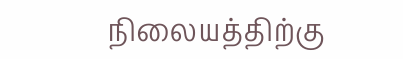நிலையத்திற்கு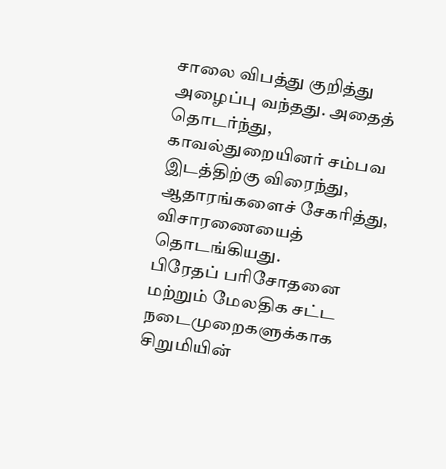சாலை விபத்து குறித்து அழைப்பு வந்தது. அதைத் தொடர்ந்து, காவல்துறையினர் சம்பவ இடத்திற்கு விரைந்து, ஆதாரங்களைச் சேகரித்து, விசாரணையைத் தொடங்கியது.
பிரேதப் பரிசோதனை மற்றும் மேலதிக சட்ட நடைமுறைகளுக்காக சிறுமியின்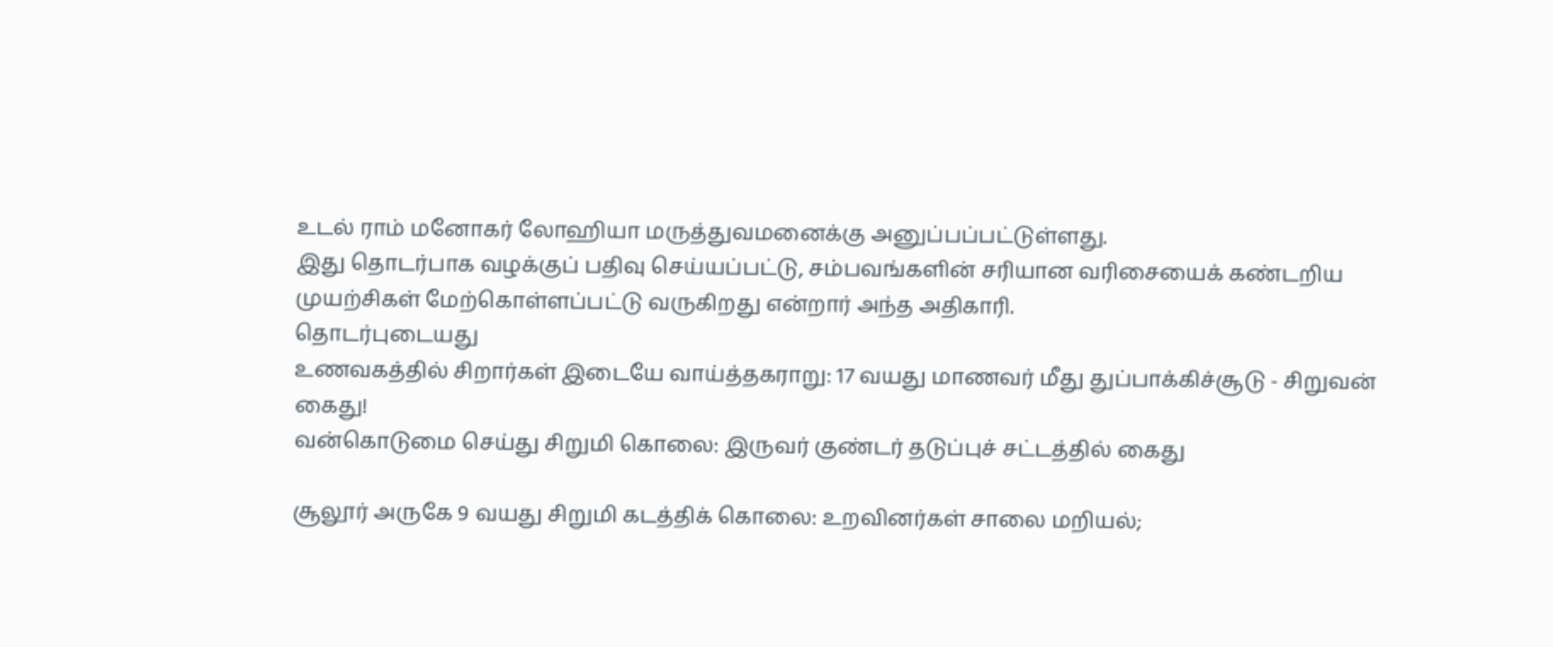உடல் ராம் மனோகர் லோஹியா மருத்துவமனைக்கு அனுப்பப்பட்டுள்ளது.
இது தொடர்பாக வழக்குப் பதிவு செய்யப்பட்டு, சம்பவங்களின் சரியான வரிசையைக் கண்டறிய முயற்சிகள் மேற்கொள்ளப்பட்டு வருகிறது என்றார் அந்த அதிகாரி.
தொடர்புடையது
உணவகத்தில் சிறார்கள் இடையே வாய்த்தகராறு: 17 வயது மாணவர் மீது துப்பாக்கிச்சூடு - சிறுவன் கைது!
வன்கொடுமை செய்து சிறுமி கொலை: இருவர் குண்டர் தடுப்புச் சட்டத்தில் கைது

சூலூர் அருகே 9 வயது சிறுமி கடத்திக் கொலை: உறவினர்கள் சாலை மறியல்;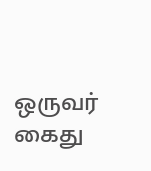ஒருவர் கைது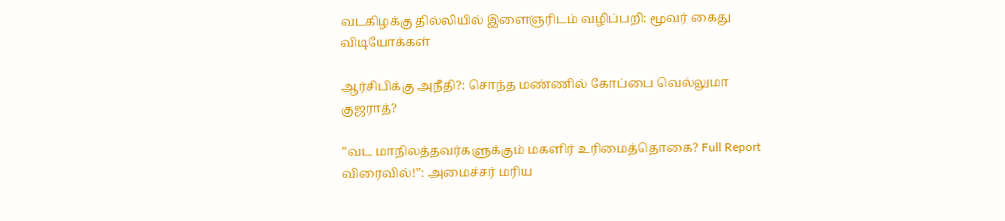வடகிழக்கு தில்லியில் இளைஞரிடம் வழிப்பறி: மூவர் கைது
விடியோக்கள்

ஆர்சிபிக்கு அநீதி?: சொந்த மண்ணில் கோப்பை வெல்லுமா குஜராத்?

”வட மாநிலத்தவர்களுக்கும் மகளிர் உரிமைத்தொகை? Full Report விரைவில்!”: அமைச்சர் மரிய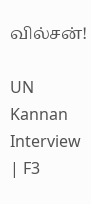வில்சன்!

UN Kannan Interview | F3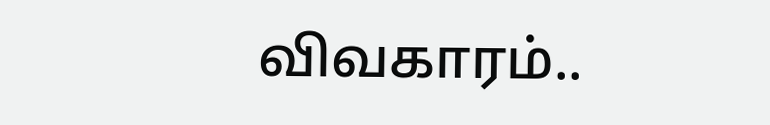விவகாரம்..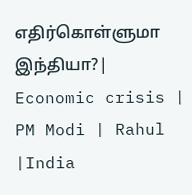எதிர்கொள்ளுமா இந்தியா?| Economic crisis | PM Modi | Rahul |India